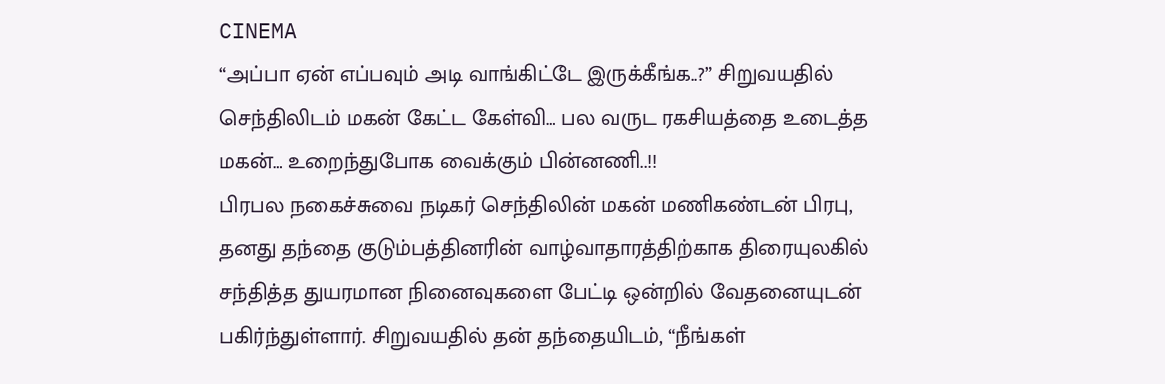CINEMA
“அப்பா ஏன் எப்பவும் அடி வாங்கிட்டே இருக்கீங்க..?” சிறுவயதில் செந்திலிடம் மகன் கேட்ட கேள்வி… பல வருட ரகசியத்தை உடைத்த மகன்… உறைந்துபோக வைக்கும் பின்னணி..!!
பிரபல நகைச்சுவை நடிகர் செந்திலின் மகன் மணிகண்டன் பிரபு, தனது தந்தை குடும்பத்தினரின் வாழ்வாதாரத்திற்காக திரையுலகில் சந்தித்த துயரமான நினைவுகளை பேட்டி ஒன்றில் வேதனையுடன் பகிர்ந்துள்ளார். சிறுவயதில் தன் தந்தையிடம், “நீங்கள்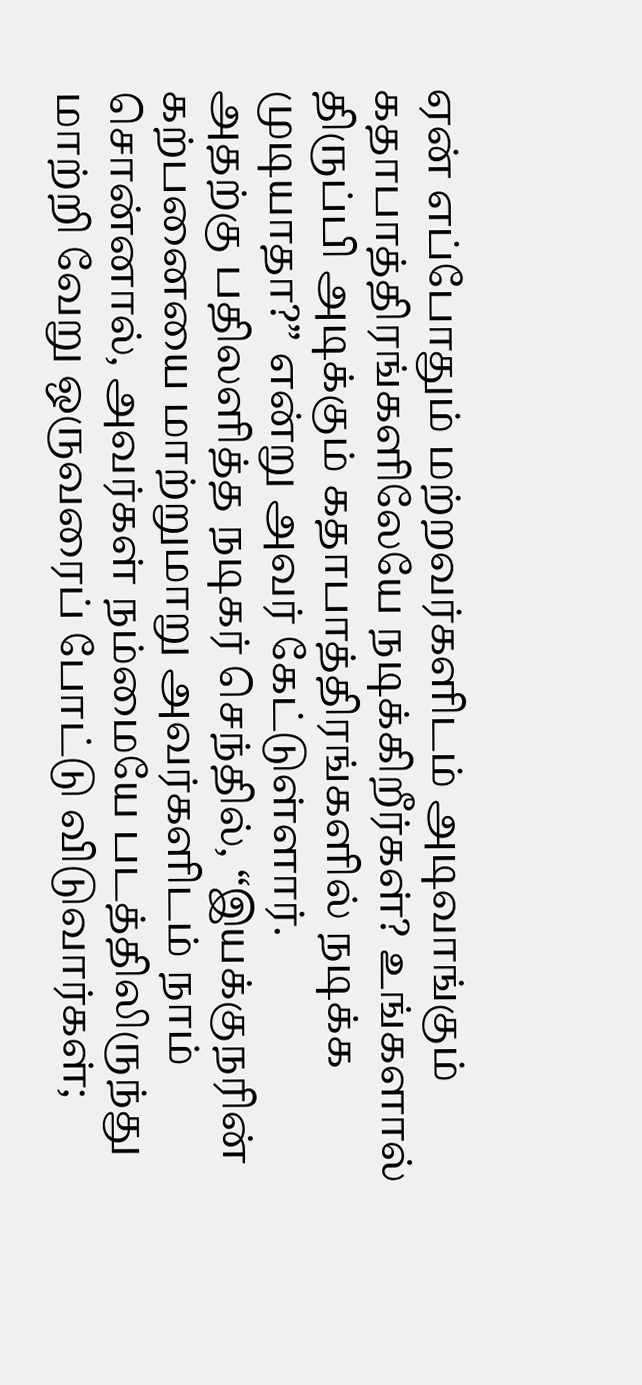ஏன் எப்போதும் மற்றவர்களிடம் அடிவாங்கும் கதாபாத்திரங்களிலேயே நடிக்கிறீர்கள்? உங்களால் திருப்பி அடிக்கும் கதாபாத்திரங்களில் நடிக்க முடியாதா?” என்று அவர் கேட்டுள்ளார்.
அதற்கு பதிலளித்த நடிகர் செந்தில், “இயக்குநரின் கற்பனையை மாற்றுமாறு அவர்களிடம் நாம் சொன்னால், அவர்கள் நம்மையே படத்திலிருந்து மாற்றி வேறு ஒருவரைப் போட்டு விடுவார்கள்;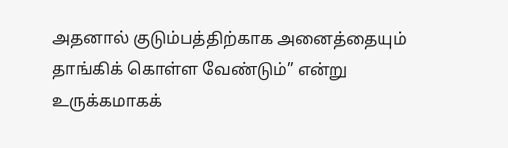அதனால் குடும்பத்திற்காக அனைத்தையும் தாங்கிக் கொள்ள வேண்டும்” என்று உருக்கமாகக்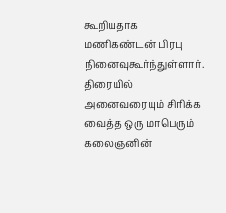கூறியதாக மணிகண்டன் பிரபு நினைவுகூர்ந்துள்ளார். திரையில் அனைவரையும் சிரிக்க வைத்த ஒரு மாபெரும் கலைஞனின்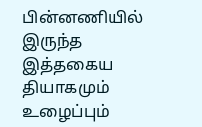பின்னணியில் இருந்த இத்தகைய தியாகமும் உழைப்பும்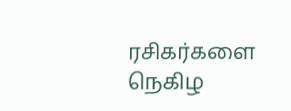ரசிகர்களை நெகிழ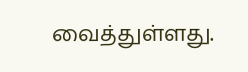வைத்துள்ளது.